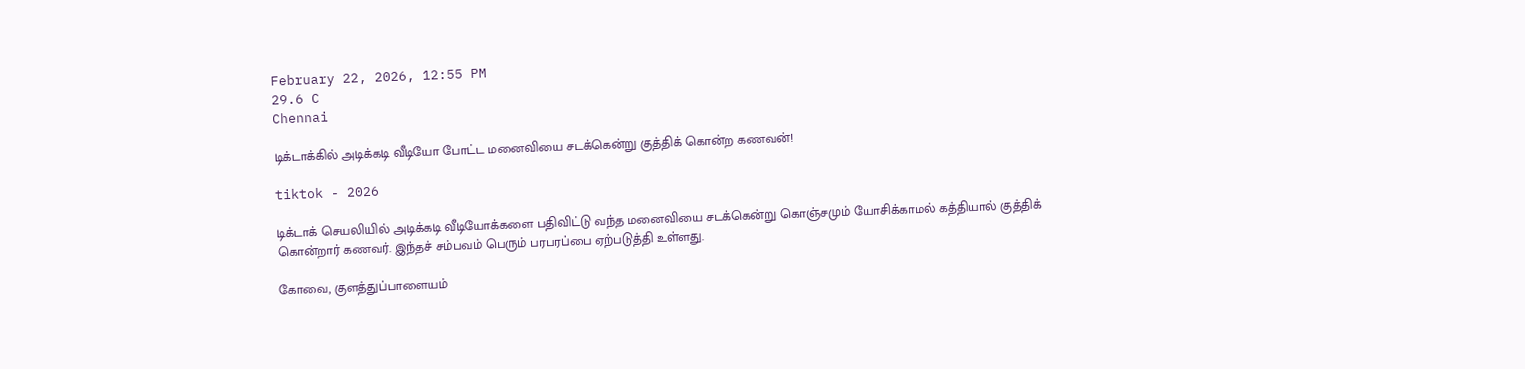February 22, 2026, 12:55 PM
29.6 C
Chennai

டிக்டாக்கில் அடிக்கடி வீடியோ போட்ட மனைவியை சடக்கென்று குத்திக் கொன்ற கணவன்!

tiktok - 2026

டிக்டாக் செயலியில் அடிக்கடி வீடியோக்களை பதிவிட்டு வந்த மனைவியை சடக்கென்று கொஞ்சமும் யோசிக்காமல் கத்தியால் குத்திக் கொன்றார் கணவர். இந்தச் சம்பவம் பெரும் பரபரப்பை ஏற்படுத்தி உள்ளது.

கோவை, குளத்துப்பாளையம்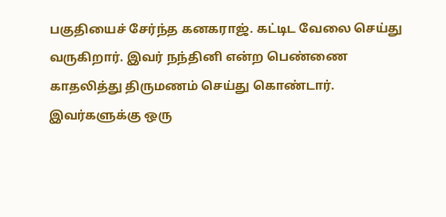பகுதியைச் சேர்ந்த கனகராஜ். கட்டிட வேலை செய்து வருகிறார். இவர் நந்தினி என்ற பெண்ணை காதலித்து திருமணம் செய்து கொண்டார். இவர்களுக்கு ஒரு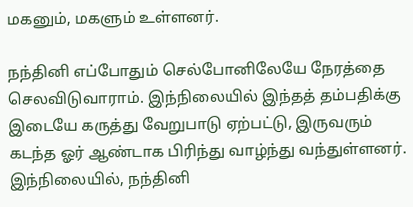மகனும், மகளும் உள்ளனர்.

நந்தினி எப்போதும் செல்போனிலேயே நேரத்தை செலவிடுவாராம். இந்நிலையில் இந்தத் தம்பதிக்கு இடையே கருத்து வேறுபாடு ஏற்பட்டு, இருவரும் கடந்த ஓர் ஆண்டாக பிரிந்து வாழ்ந்து வந்துள்ளனர். இந்நிலையில், நந்தினி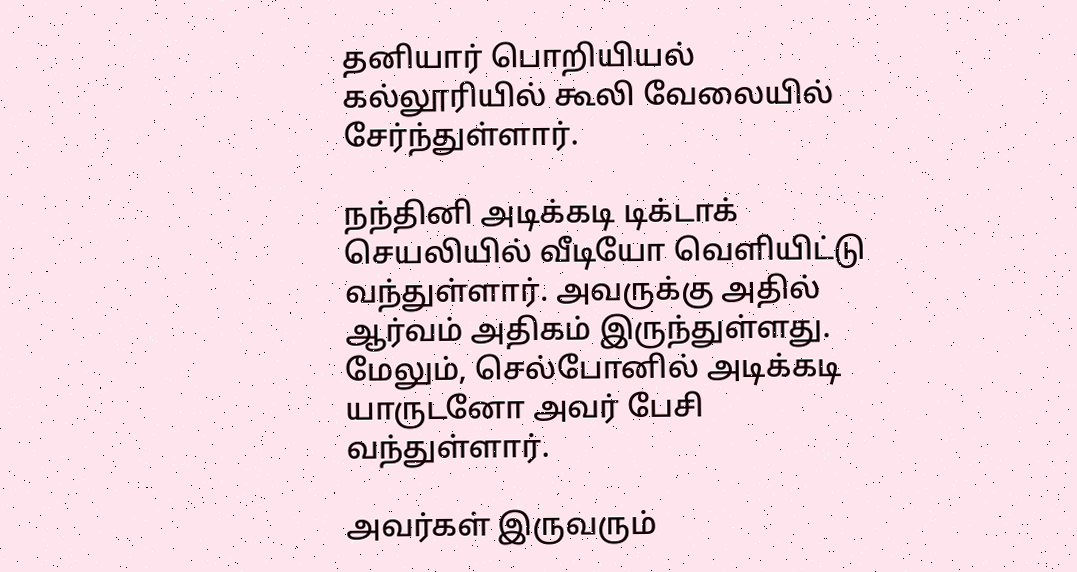தனியார் பொறியியல் கல்லூரியில் கூலி வேலையில் சேர்ந்துள்ளார்.

நந்தினி அடிக்கடி டிக்டாக் செயலியில் வீடியோ வெளியிட்டு வந்துள்ளார். அவருக்கு அதில் ஆர்வம் அதிகம் இருந்துள்ளது. மேலும், செல்போனில் அடிக்கடி யாருடனோ அவர் பேசி வந்துள்ளார்.

அவர்கள் இருவரும்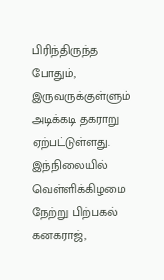பிரிந்திருந்த போதும், இருவருக்குள்ளும் அடிக்கடி தகராறு ஏற்பட்டுள்ளது. இந்நிலையில் வெள்ளிக்கிழமை நேற்று பிற்பகல் கனகராஜ்,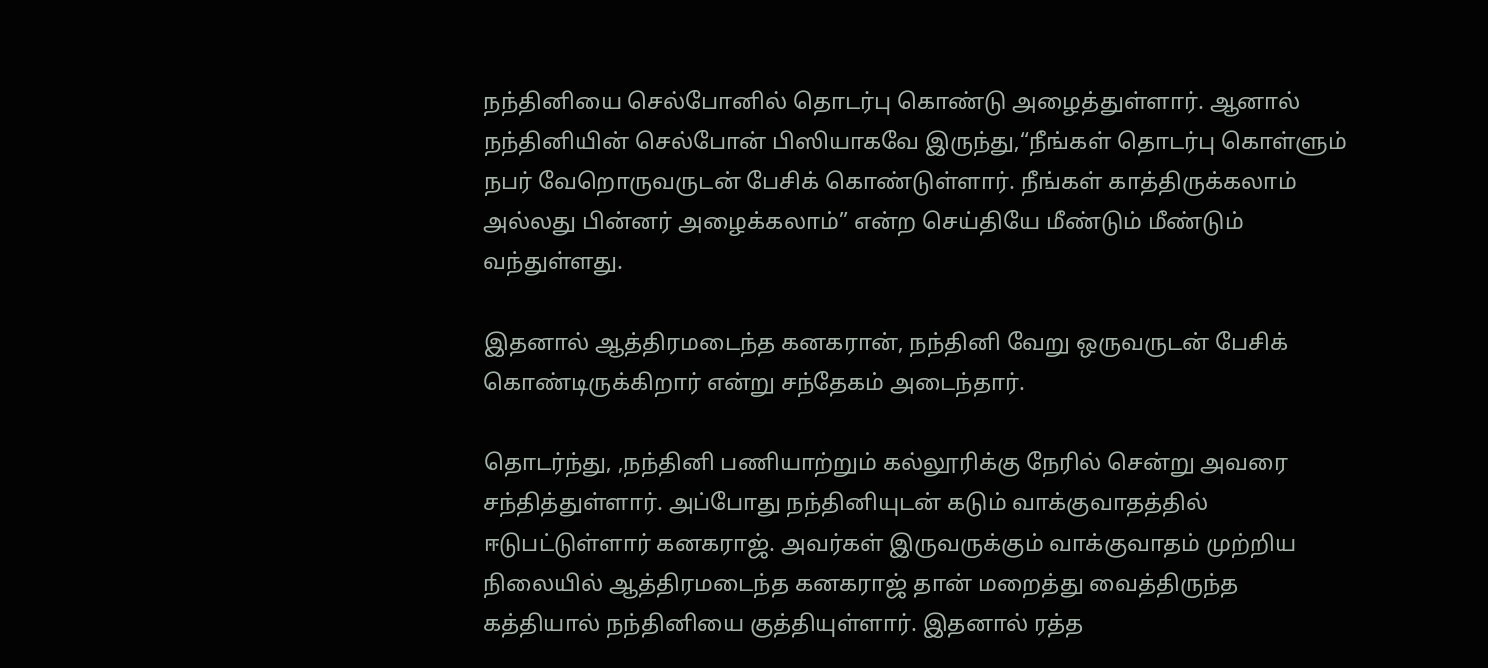நந்தினியை செல்போனில் தொடர்பு கொண்டு அழைத்துள்ளார். ஆனால் நந்தினியின் செல்போன் பிஸியாகவே இருந்து,“நீங்கள் தொடர்பு கொள்ளும் நபர் வேறொருவருடன் பேசிக் கொண்டுள்ளார். நீங்கள் காத்திருக்கலாம் அல்லது பின்னர் அழைக்கலாம்” என்ற செய்தியே மீண்டும் மீண்டும் வந்துள்ளது.

இதனால் ஆத்திரமடைந்த கனகரான், நந்தினி வேறு ஒருவருடன் பேசிக் கொண்டிருக்கிறார் என்று சந்தேகம் அடைந்தார்.

தொடர்ந்து, ,நந்தினி பணியாற்றும் கல்லூரிக்கு நேரில் சென்று அவரை சந்தித்துள்ளார். அப்போது நந்தினியுடன் கடும் வாக்குவாதத்தில் ஈடுபட்டுள்ளார் கனகராஜ். அவர்கள் இருவருக்கும் வாக்குவாதம் முற்றிய நிலையில் ஆத்திரமடைந்த கனகராஜ் தான் மறைத்து வைத்திருந்த கத்தியால் நந்தினியை குத்தியுள்ளார். இதனால் ரத்த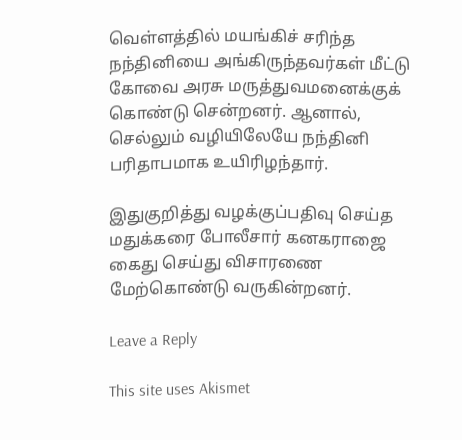வெள்ளத்தில் மயங்கிச் சரிந்த நந்தினியை அங்கிருந்தவர்கள் மீட்டு கோவை அரசு மருத்துவமனைக்குக் கொண்டு சென்றனர். ஆனால், செல்லும் வழியிலேயே நந்தினி பரிதாபமாக உயிரிழந்தார்.

இதுகுறித்து வழக்குப்பதிவு செய்த மதுக்கரை போலீசார் கனகராஜை கைது செய்து விசாரணை மேற்கொண்டு வருகின்றனர்.

Leave a Reply

This site uses Akismet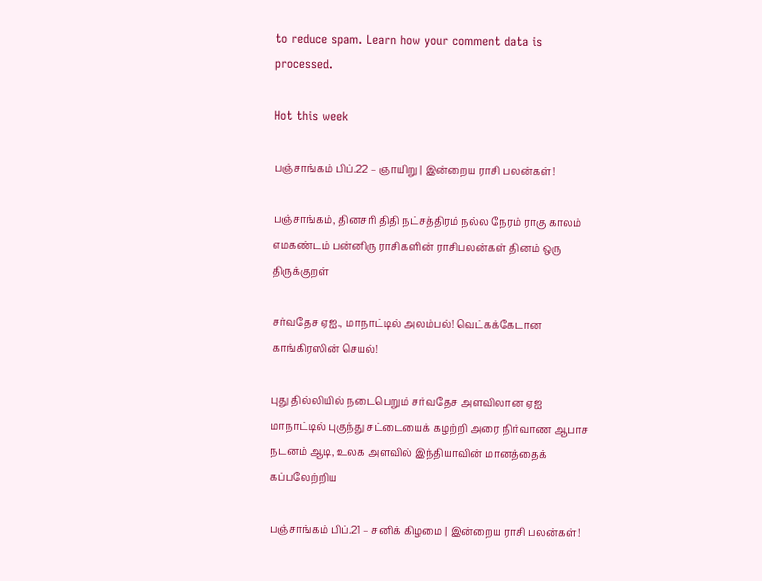to reduce spam. Learn how your comment data is processed.

Hot this week

பஞ்சாங்கம் பிப்.22 – ஞாயிறு | இன்றைய ராசி பலன்கள்!

பஞ்சாங்கம், தினசரி திதி நட்சத்திரம் நல்ல நேரம் ராகு காலம் எமகண்டம் பன்னிரு ராசிகளின் ராசிபலன்கள் தினம் ஒரு திருக்குறள்

சர்வதேச ஏஐ., மாநாட்டில் அலம்பல்! வெட்கக்கேடான காங்கிரஸின் செயல்!

புது தில்லியில் நடைபெறும் சர்வதேச அளவிலான ஏஐ மாநாட்டில் புகுந்து சட்டையைக் கழற்றி அரை நிர்வாண ஆபாச நடனம் ஆடி, உலக அளவில் இந்தியாவின் மானத்தைக் கப்பலேற்றிய

பஞ்சாங்கம் பிப்.21 – சனிக் கிழமை | இன்றைய ராசி பலன்கள்!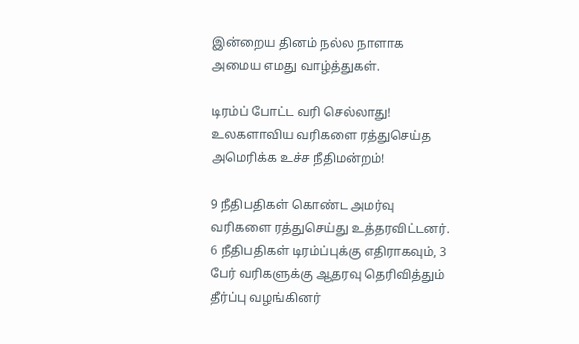இன்றைய தினம் நல்ல நாளாக அமைய எமது வாழ்த்துகள்.

டிரம்ப் போட்ட வரி செல்லாது! உலகளாவிய வரிகளை ரத்துசெய்த அமெரிக்க உச்ச நீதிமன்றம்!

9 நீதிபதிகள் கொண்ட அமர்வு வரிகளை ரத்துசெய்து உத்தரவிட்டனர். 6 நீதிபதிகள் டிரம்ப்புக்கு எதிராகவும், 3 பேர் வரிகளுக்கு ஆதரவு தெரிவித்தும் தீர்ப்பு வழங்கினர்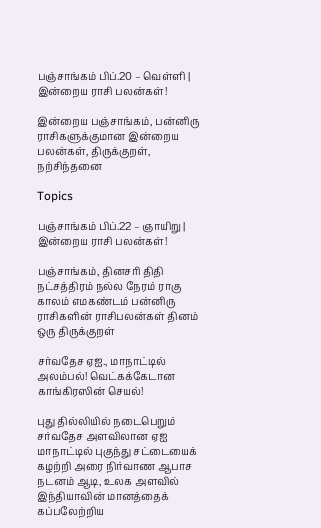பஞ்சாங்கம் பிப்.20 – வெள்ளி | இன்றைய ராசி பலன்கள்!

இன்றைய பஞ்சாங்கம், பன்னிரு ராசிகளுக்குமான இன்றைய பலன்கள், திருக்குறள், நற்சிந்தனை

Topics

பஞ்சாங்கம் பிப்.22 – ஞாயிறு | இன்றைய ராசி பலன்கள்!

பஞ்சாங்கம், தினசரி திதி நட்சத்திரம் நல்ல நேரம் ராகு காலம் எமகண்டம் பன்னிரு ராசிகளின் ராசிபலன்கள் தினம் ஒரு திருக்குறள்

சர்வதேச ஏஐ., மாநாட்டில் அலம்பல்! வெட்கக்கேடான காங்கிரஸின் செயல்!

புது தில்லியில் நடைபெறும் சர்வதேச அளவிலான ஏஐ மாநாட்டில் புகுந்து சட்டையைக் கழற்றி அரை நிர்வாண ஆபாச நடனம் ஆடி, உலக அளவில் இந்தியாவின் மானத்தைக் கப்பலேற்றிய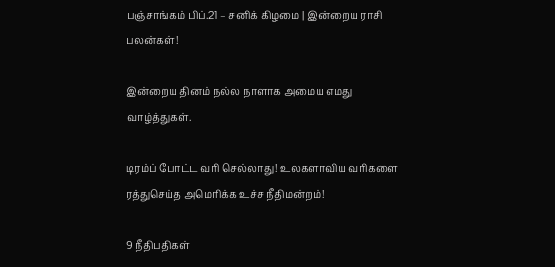பஞ்சாங்கம் பிப்.21 – சனிக் கிழமை | இன்றைய ராசி பலன்கள்!

இன்றைய தினம் நல்ல நாளாக அமைய எமது வாழ்த்துகள்.

டிரம்ப் போட்ட வரி செல்லாது! உலகளாவிய வரிகளை ரத்துசெய்த அமெரிக்க உச்ச நீதிமன்றம்!

9 நீதிபதிகள்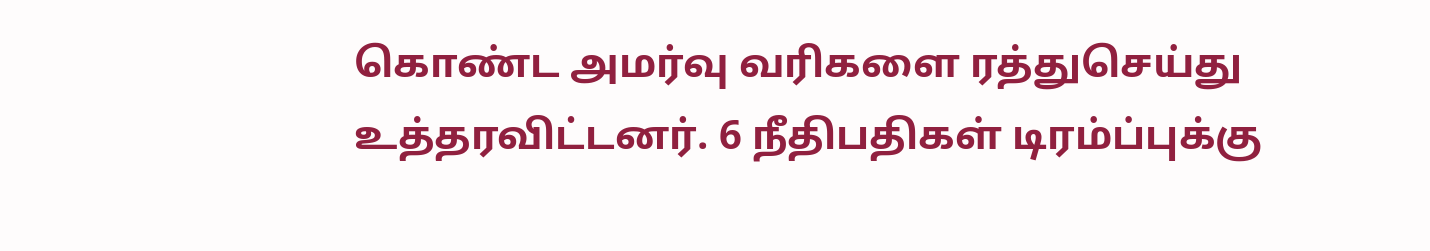கொண்ட அமர்வு வரிகளை ரத்துசெய்து உத்தரவிட்டனர். 6 நீதிபதிகள் டிரம்ப்புக்கு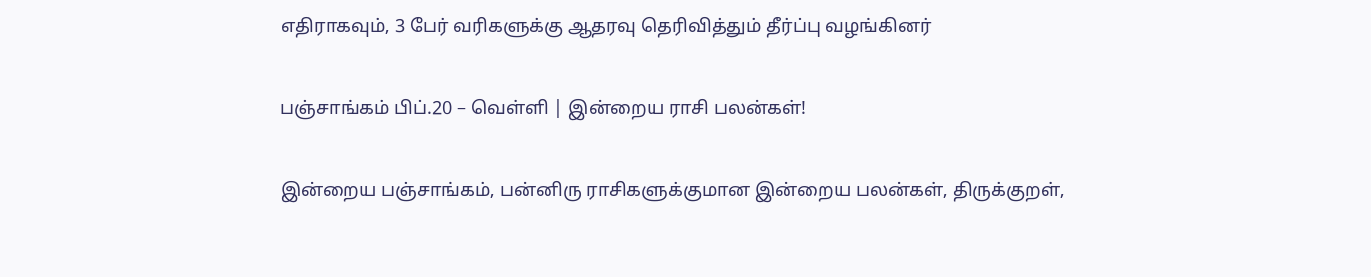எதிராகவும், 3 பேர் வரிகளுக்கு ஆதரவு தெரிவித்தும் தீர்ப்பு வழங்கினர்

பஞ்சாங்கம் பிப்.20 – வெள்ளி | இன்றைய ராசி பலன்கள்!

இன்றைய பஞ்சாங்கம், பன்னிரு ராசிகளுக்குமான இன்றைய பலன்கள், திருக்குறள்,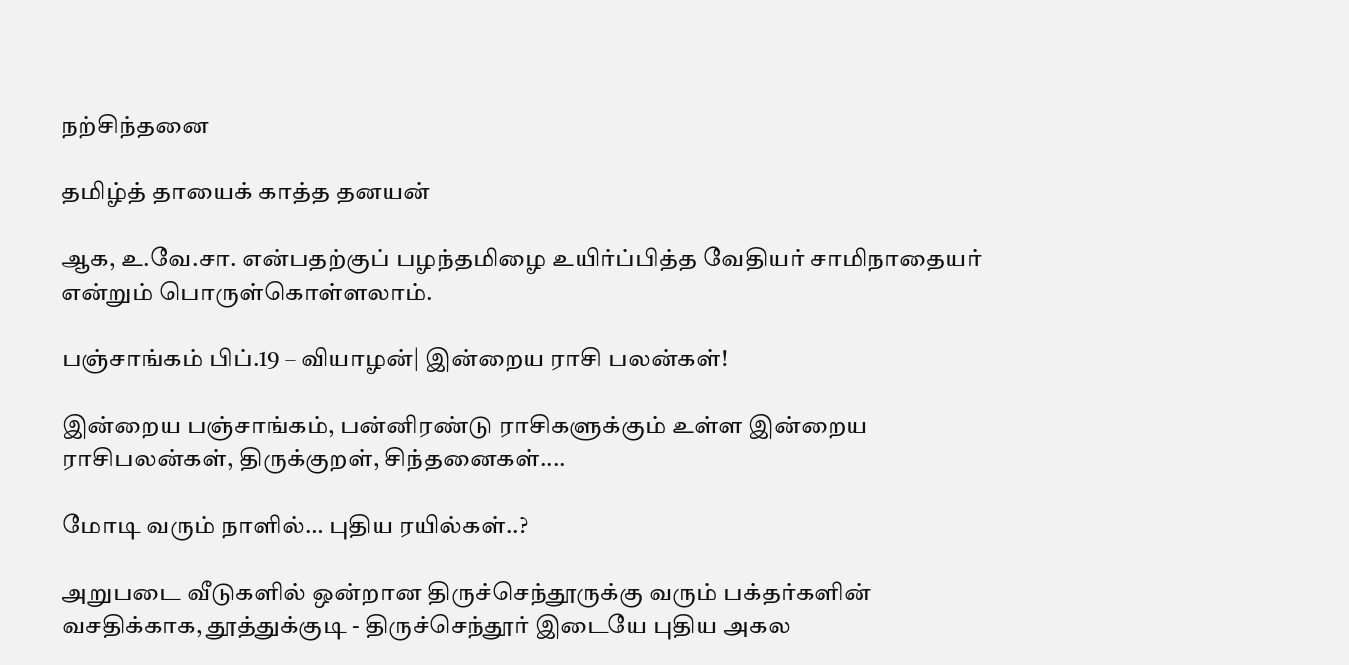நற்சிந்தனை

தமிழ்த் தாயைக் காத்த தனயன்

ஆக, உ.வே.சா. என்பதற்குப் பழந்தமிழை உயிர்ப்பித்த வேதியர் சாமிநாதையர் என்றும் பொருள்கொள்ளலாம்.

பஞ்சாங்கம் பிப்.19 – வியாழன்| இன்றைய ராசி பலன்கள்!

இன்றைய பஞ்சாங்கம், பன்னிரண்டு ராசிகளுக்கும் உள்ள இன்றைய ராசிபலன்கள், திருக்குறள், சிந்தனைகள்....

மோடி வரும் நாளில்… புதிய ரயில்கள்..?

அறுபடை வீடுகளில் ஒன்றான திருச்செந்தூருக்கு வரும் பக்தர்களின் வசதிக்காக, தூத்துக்குடி - திருச்செந்தூர் இடையே புதிய அகல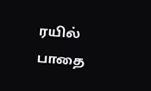ரயில் பாதை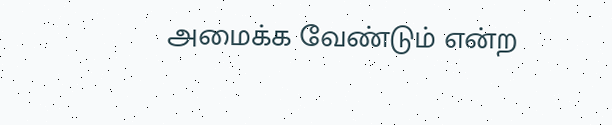அமைக்க வேண்டும் என்ற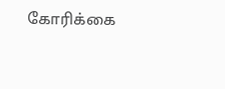கோரிக்கை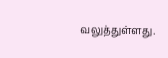வலுத்துள்ளது.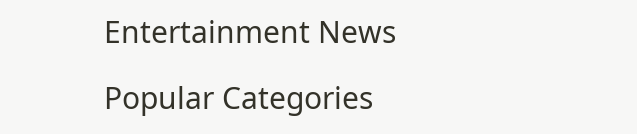Entertainment News

Popular Categories